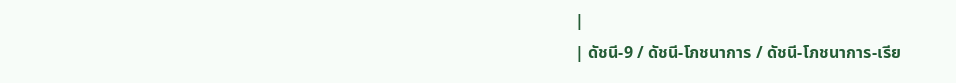|
| ดัชนี-9 / ดัชนี-โภชนาการ / ดัชนี-โภชนาการ-เรีย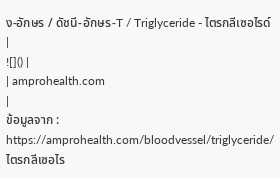ง-อักษร / ดัชนี-อักษร-T / Triglyceride - ไตรกลีเซอไรด์ |
![]() |
| amprohealth.com
|
ข้อมูลจาก : https://amprohealth.com/bloodvessel/triglyceride/ ไตรกลีเซอไร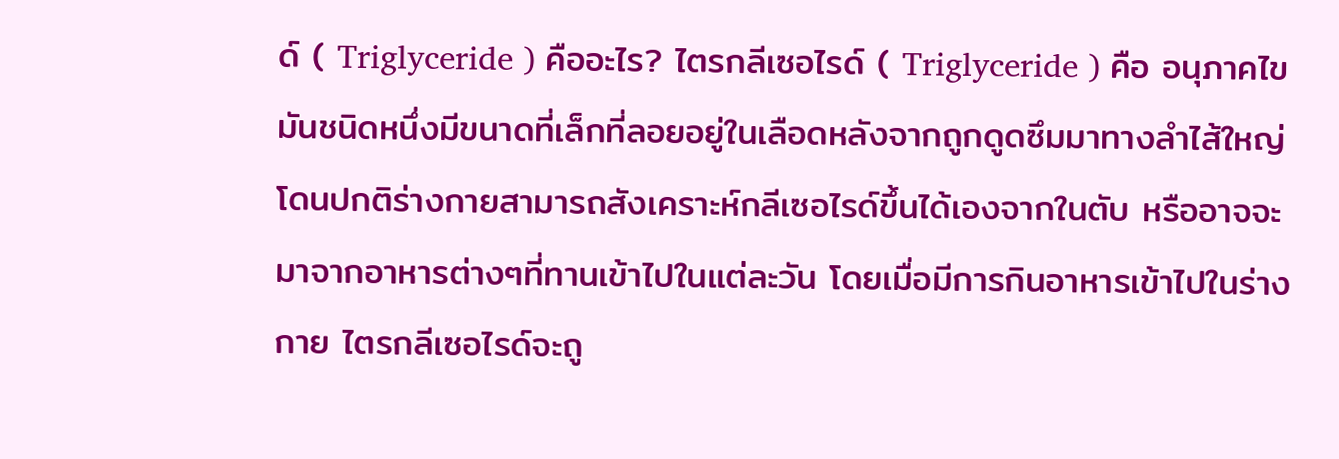ด์ ( Triglyceride ) คืออะไร? ไตรกลีเซอไรด์ ( Triglyceride ) คือ อนุภาคไขมันชนิดหนึ่งมีขนาดที่เล็กที่ลอยอยู่ในเลือดหลังจากถูกดูดซึมมาทางลำไส้ใหญ่ โดนปกติร่างกายสามารถสังเคราะห์กลีเซอไรด์ขึ้นได้เองจากในตับ หรืออาจจะมาจากอาหารต่างๆที่ทานเข้าไปในแต่ละวัน โดยเมื่อมีการกินอาหารเข้าไปในร่างกาย ไตรกลีเซอไรด์จะถู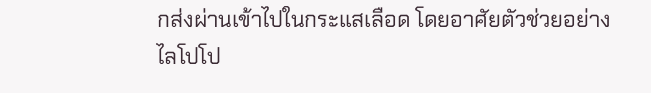กส่งผ่านเข้าไปในกระแสเลือด โดยอาศัยตัวช่วยอย่าง ไลโปโป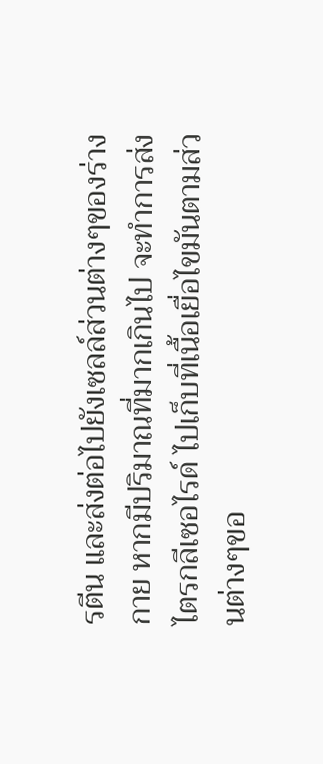รตีน และส่งต่อไปยังเซลล์ส่วนต่างๆของร่างกาย หากมีปริมาณที่มากเกินไป จะทำการส่งไตรกลีเซอไรด์ ไปเก็บที่เนื้อเยื่อไขมันตามส่วนต่างๆขอ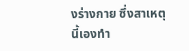งร่างกาย ซึ่งสาเหตุนี้เองทำ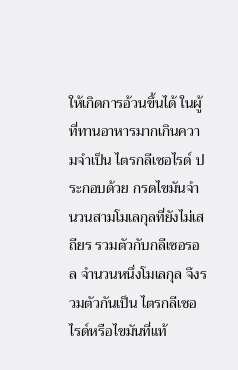ให้เกิดการอ้วนขึ้นได้ ในผู้ที่ทานอาหารมากเกินความจำเป็น ไตรกลีเซอไรด์ ประกอบด้วย กรดไขมันจำนวนสามโมเลกุลที่ยังไม่เสถียร รวมตัวกับกลีเซอรอล จำนวนหนึ่งโมเลกุล จึงรวมตัวกันเป็น ไตรกลีเซอไรด์หรือไขมันที่แท้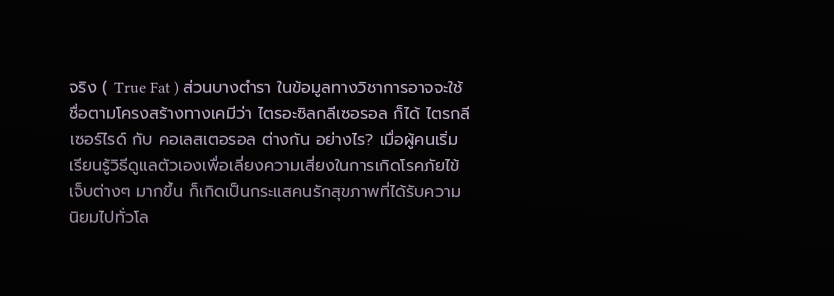จริง ( True Fat ) ส่วนบางตำรา ในข้อมูลทางวิชาการอาจจะใช้ชื่อตามโครงสร้างทางเคมีว่า ไตรอะซิลกลีเซอรอล ก็ได้ ไตรกลีเซอร์ไรด์ กับ คอเลสเตอรอล ต่างกัน อย่างไร? เมื่อผู้คนเริ่มเรียนรู้วิธีดูแลตัวเองเพื่อเลี่ยงความเสี่ยงในการเกิดโรคภัยไข้เจ็บต่างๆ มากขึ้น ก็เกิดเป็นกระแสคนรักสุขภาพที่ได้รับความนิยมไปทั่วโล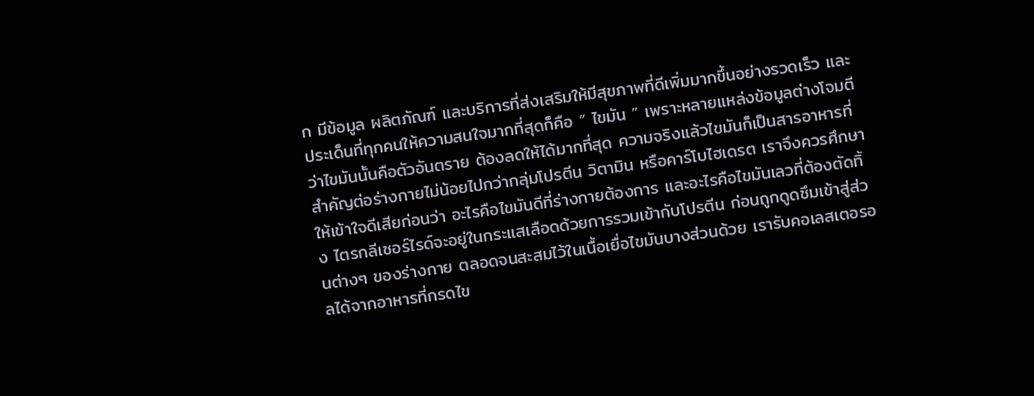ก มีข้อมูล ผลิตภัณฑ์ และบริการที่ส่งเสริมให้มีสุขภาพที่ดีเพิ่มมากขึ้นอย่างรวดเร็ว และประเด็นที่ทุกคนให้ความสนใจมากที่สุดก็คือ “ ไขมัน ” เพราะหลายแหล่งข้อมูลต่างโจมตีว่าไขมันนั้นคือตัวอันตราย ต้องลดให้ได้มากที่สุด ความจริงแล้วไขมันก็เป็นสารอาหารที่สำคัญต่อร่างกายไม่น้อยไปกว่ากลุ่มโปรตีน วิตามิน หรือคาร์โบไฮเดรต เราจึงควรศึกษาให้เข้าใจดีเสียก่อนว่า อะไรคือไขมันดีที่ร่างกายต้องการ และอะไรคือไขมันเลวที่ต้องตัดทิ้ง ไตรกลีเซอร์ไรด์จะอยู่ในกระแสเลือดด้วยการรวมเข้ากับโปรตีน ก่อนถูกดูดซึมเข้าสู่ส่วนต่างๆ ของร่างกาย ตลอดจนสะสมไว้ในเนื้อเยื่อไขมันบางส่วนด้วย เรารับคอเลสเตอรอลได้จากอาหารที่กรดไข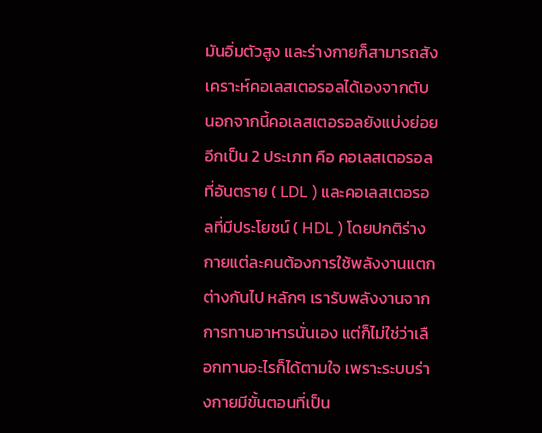มันอิ่มตัวสูง และร่างกายก็สามารถสังเคราะห์คอเลสเตอรอลได้เองจากตับ นอกจากนี้คอเลสเตอรอลยังแบ่งย่อยอีกเป็น 2 ประเภท คือ คอเลสเตอรอลที่อันตราย ( LDL ) และคอเลสเตอรอลที่มีประโยชน์ ( HDL ) โดยปกติร่างกายแต่ละคนต้องการใช้พลังงานแตกต่างกันไป หลักๆ เรารับพลังงานจากการทานอาหารนั่นเอง แต่ก็ไม่ใช่ว่าเลือกทานอะไรก็ได้ตามใจ เพราะระบบร่างกายมีขั้นตอนที่เป็น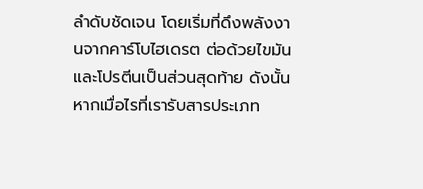ลำดับชัดเจน โดยเริ่มที่ดึงพลังงานจากคาร์โบไฮเดรต ต่อด้วยไขมัน และโปรตีนเป็นส่วนสุดท้าย ดังนั้นหากเมื่อไรที่เรารับสารประเภท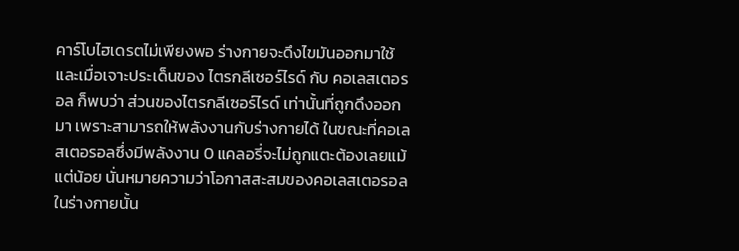คาร์โบไฮเดรตไม่เพียงพอ ร่างกายจะดึงไขมันออกมาใช้ และเมื่อเจาะประเด็นของ ไตรกลีเซอร์ไรด์ กับ คอเลสเตอรอล ก็พบว่า ส่วนของไตรกลีเซอร์ไรด์ เท่านั้นที่ถูกดึงออกมา เพราะสามารถให้พลังงานกับร่างกายได้ ในขณะที่คอเลสเตอรอลซึ่งมีพลังงาน 0 แคลอรี่จะไม่ถูกแตะต้องเลยแม้แต่น้อย นั่นหมายความว่าโอกาสสะสมของคอเลสเตอรอลในร่างกายนั้น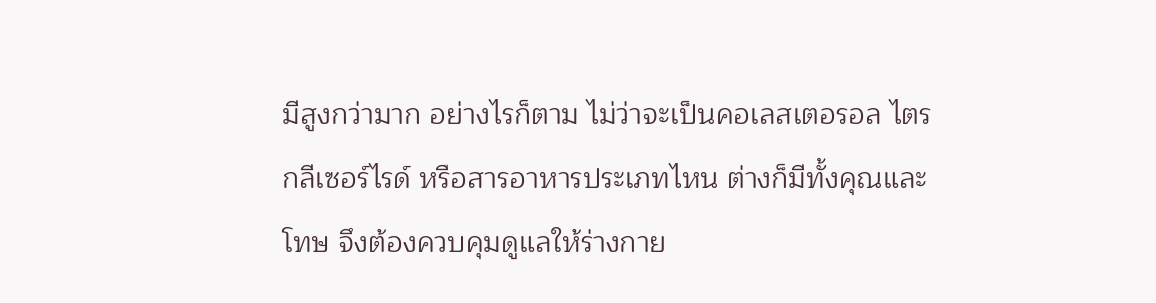มีสูงกว่ามาก อย่างไรก็ตาม ไม่ว่าจะเป็นคอเลสเตอรอล ไตรกลีเซอร์ไรด์ หรือสารอาหารประเภทไหน ต่างก็มีทั้งคุณและโทษ จึงต้องควบคุมดูแลให้ร่างกาย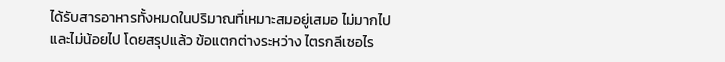ได้รับสารอาหารทั้งหมดในปริมาณที่เหมาะสมอยู่เสมอ ไม่มากไปและไม่น้อยไป โดยสรุปแล้ว ข้อแตกต่างระหว่าง ไตรกลีเซอไร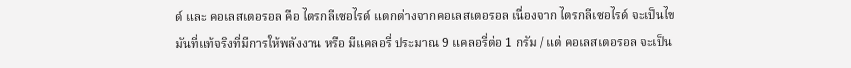ด์ และ คอเลสเตอรอล คือ ไตรกลีเซอไรด์ แตกต่างจากคอเลสเตอรอล เนื่องจาก ไตรกลีเซอไรด์ จะเป็นไขมันที่แท้จริงที่มีการให้พลังงาน หรือ มีแคลอรี่ ประมาณ 9 แคลอรี่ต่อ 1 กรัม / แต่ คอเลสเตอรอล จะเป็น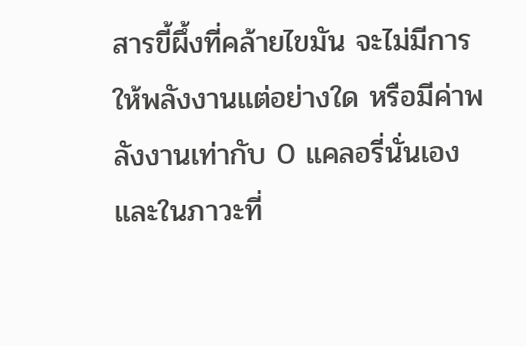สารขี้ผึ้งที่คล้ายไขมัน จะไม่มีการให้พลังงานแต่อย่างใด หรือมีค่าพลังงานเท่ากับ 0 แคลอรี่นั่นเอง และในภาวะที่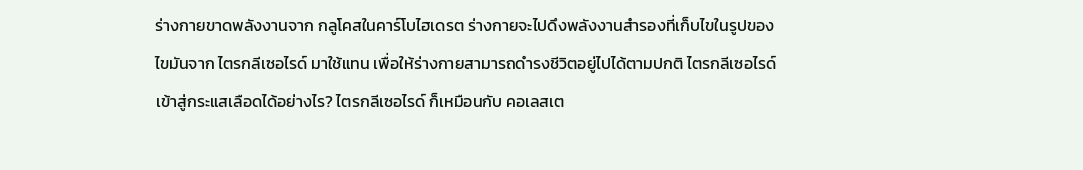ร่างกายขาดพลังงานจาก กลูโคสในคาร์โบไฮเดรต ร่างกายจะไปดึงพลังงานสำรองที่เก็บไขในรูปของไขมันจาก ไตรกลีเซอไรด์ มาใช้แทน เพื่อให้ร่างกายสามารถดำรงชีวิตอยู่ไปได้ตามปกติ ไตรกลีเซอไรด์เข้าสู่กระแสเลือดได้อย่างไร? ไตรกลีเซอไรด์ ก็เหมือนกับ คอเลสเต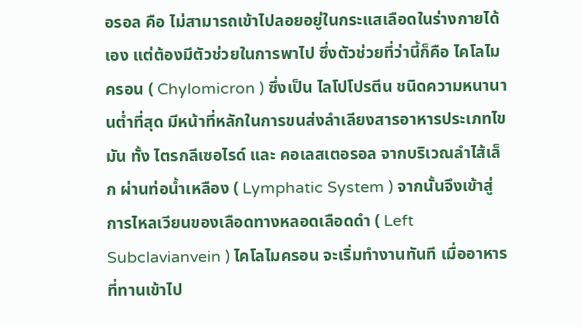อรอล คือ ไม่สามารถเข้าไปลอยอยู่ในกระแสเลือดในร่างกายได้เอง แต่ต้องมีตัวช่วยในการพาไป ซึ่งตัวช่วยที่ว่านี้ก็คือ ไคโลไมครอน ( Chylomicron ) ซึ่งเป็น ไลโปโปรตีน ชนิดความหนานานต่ำที่สุด มีหน้าที่หลักในการขนส่งลำเลียงสารอาหารประเภทไขมัน ทั้ง ไตรกลีเซอไรด์ และ คอเลสเตอรอล จากบริเวณลำไส้เล็ก ผ่านท่อน้ำเหลือง ( Lymphatic System ) จากนั้นจึงเข้าสู่การไหลเวียนของเลือดทางหลอดเลือดดำ ( Left Subclavianvein ) ไคโลไมครอน จะเริ่มทำงานทันที เมื่ออาหารที่ทานเข้าไป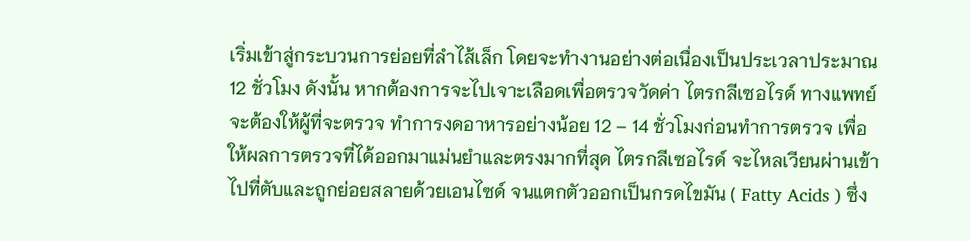เริ่มเข้าสู่กระบวนการย่อยที่ลำไส้เล็ก โดยจะทำงานอย่างต่อเนื่องเป็นประเวลาประมาณ 12 ชั่วโมง ดังนั้น หากต้องการจะไปเจาะเลือดเพื่อตรวจวัดค่า ไตรกลีเซอไรด์ ทางแพทย์จะต้องให้ผู้ที่จะตรวจ ทำการงดอาหารอย่างน้อย 12 – 14 ชั่วโมงก่อนทำการตรวจ เพื่อให้ผลการตรวจที่ได้ออกมาแม่นยำและตรงมากที่สุด ไตรกลีเซอไรด์ จะไหลเวียนผ่านเข้าไปที่ตับและถูกย่อยสลายด้วยเอนไซด์ จนแตกตัวออกเป็นกรดไขมัน ( Fatty Acids ) ซึ่ง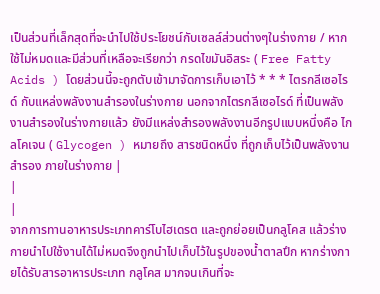เป็นส่วนที่เล็กสุดที่จะนำไปใช้ประโยชน์กับเซลล์ส่วนต่างๆในร่างกาย / หากใช้ไม่หมดและมีส่วนที่เหลือจะเรียกว่า กรดไขมันอิสระ ( Free Fatty Acids ) โดยส่วนนี้จะถูกตับเข้ามาจัดการเก็บเอาไว้ * * * ไตรกลีเซอไรด์ กับแหล่งพลังงานสำรองในร่างกาย นอกจากไตรกลีเซอไรด์ ที่เป็นพลังงานสำรองในร่างกายแล้ว ยังมีแหล่งสำรองพลังงานอีกรูปแบบหนึ่งคือ ไกลโคเจน ( Glycogen ) หมายถึง สารชนิดหนึ่ง ที่ถูกเก็บไว้เป็นพลังงานสำรอง ภายในร่างกาย |
|
|
จากการทานอาหารประเภทคาร์โบไฮเดรต และถูกย่อยเป็นกลูโคส แล้วร่างกายนำไปใช้งานได้ไม่หมดจึงถูกนำไปเก็บไว้ในรูปของน้ำตาลปึก หากร่างกายได้รับสารอาหารประเภท กลูโคส มากจนเกินที่จะ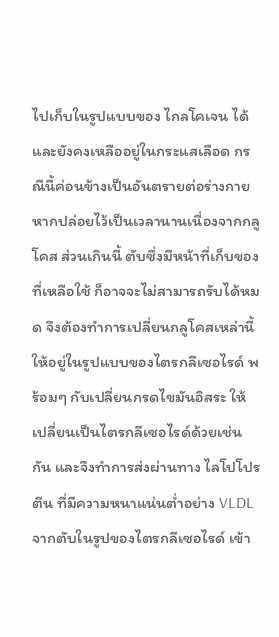ไปเก็บในรูปแบบของ ไกลโคเจน ได้ และยังคงเหลืออยู่ในกระแสเลือด กรณีนี้ค่อนข้างเป็นอันตรายต่อร่างกาย หากปล่อยไว้เป็นเวลานานเนื่องจากกลูโคส ส่วนเกินนี้ ตับซึ่งมีหน้าที่เก็บของที่เหลือใช้ ก็อาจจะไม่สามารถรับได้หมด จึงต้องทำการเปลี่ยนกลูโคสเหล่านี้ ให้อยู่ในรูปแบบของไตรกลีเซอไรด์ พร้อมๆ กับเปลี่ยนกรดไขมันอิสระ ให้เปลี่ยนเป็นไตรกลีเซอไรด์ด้วยเช่นกัน และจึงทำการส่งผ่านทาง ไลโปโปรตีน ที่มีความหนาแน่นต่ำอย่าง VLDL จากตับในรูปของไตรกลีเซอไรด์ เข้า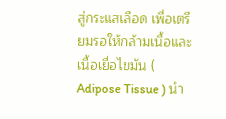สู่กระแสเลือด เพื่อเตรียมรอให้กล้ามเนื้อและเนื้อเยื่อไขมัน ( Adipose Tissue ) นำ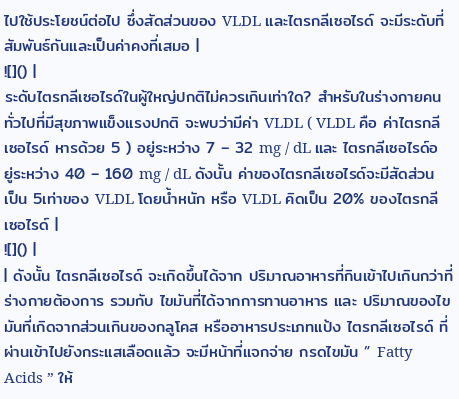ไปใช้ประโยชน์ต่อไป ซึ่งสัดส่วนของ VLDL และไตรกลีเซอไรด์ จะมีระดับที่สัมพันธ์กันและเป็นค่าคงที่เสมอ |
![]() |
ระดับไตรกลีเซอไรด์ในผู้ใหญ่ปกติไม่ควรเกินเท่าใด? สำหรับในร่างกายคนทั่วไปที่มีสุขภาพแข็งแรงปกติ จะพบว่ามีค่า VLDL ( VLDL คือ ค่าไตรกลีเซอไรด์ หารด้วย 5 ) อยู่ระหว่าง 7 – 32 mg / dL และ ไตรกลีเซอไรด์อยู่ระหว่าง 40 – 160 mg / dL ดังนั้น ค่าของไตรกลีเซอไรด์จะมีสัดส่วนเป็น 5เท่าของ VLDL โดยน้ำหนัก หรือ VLDL คิดเป็น 20% ของไตรกลีเซอไรด์ |
![]() |
| ดังนั้น ไตรกลีเซอไรด์ จะเกิดขึ้นได้จาก ปริมาณอาหารที่กินเข้าไปเกินกว่าที่ร่างกายต้องการ รวมกับ ไขมันที่ได้จากการทานอาหาร และ ปริมาณของไขมันที่เกิดจากส่วนเกินของกลูโคส หรืออาหารประเภทแป้ง ไตรกลีเซอไรด์ ที่ผ่านเข้าไปยังกระแสเลือดแล้ว จะมีหน้าที่แจกจ่าย กรดไขมัน ” Fatty Acids ” ให้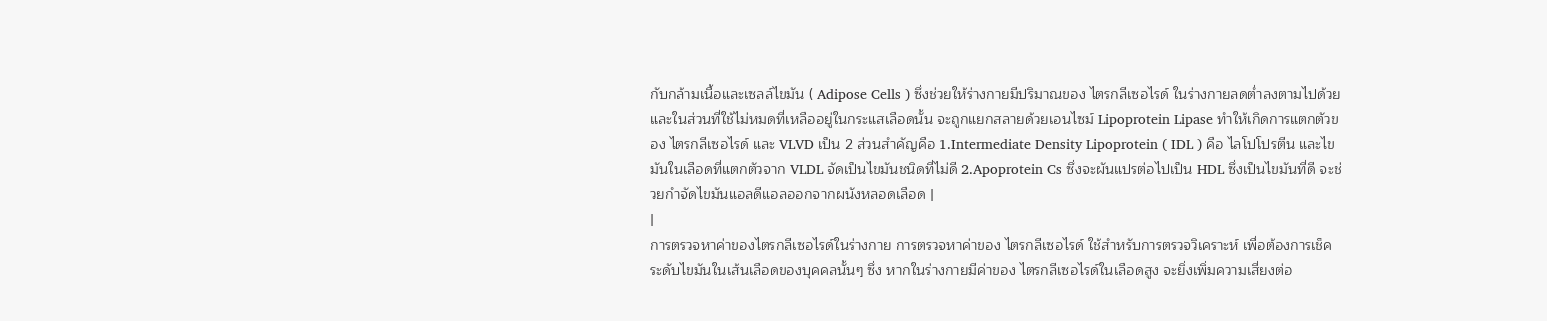กับกล้ามเนื้อและเซลล์ไขมัน ( Adipose Cells ) ซึ่งช่วยให้ร่างกายมีปริมาณของ ไตรกลีเซอไรด์ ในร่างกายลดต่ำลงตามไปด้วย และในส่วนที่ใช้ไม่หมดที่เหลืออยู่ในกระแสเลือดนั้น จะถูกแยกสลายด้วยเอนไซม์ Lipoprotein Lipase ทำให้เกิดการแตกตัวของ ไตรกลีเซอไรด์ และ VLVD เป็น 2 ส่วนสำคัญคือ 1.Intermediate Density Lipoprotein ( IDL ) คือ ไลโปโปรตีน และไขมันในเลือดที่แตกตัวจาก VLDL จัดเป็นไขมันชนิดที่ไม่ดี 2.Apoprotein Cs ซึ่งจะผันแปรต่อไปเป็น HDL ซึ่งเป็นไขมันที่ดี จะช่วยกำจัดไขมันแอลดีแอลออกจากผนังหลอดเลือด |
|
การตรวจหาค่าของไตรกลีเซอไรด์ในร่างกาย การตรวจหาค่าของ ไตรกลีเซอไรด์ ใช้สำหรับการตรวจวิเคราะห์ เพื่อต้องการเช็คระดับไขมันในเส้นเลือดของบุคคลนั้นๆ ซึ่ง หากในร่างกายมีค่าของ ไตรกลีเซอไรด์ในเลือดสูง จะยิ่งเพิ่มความเสี่ยงต่อ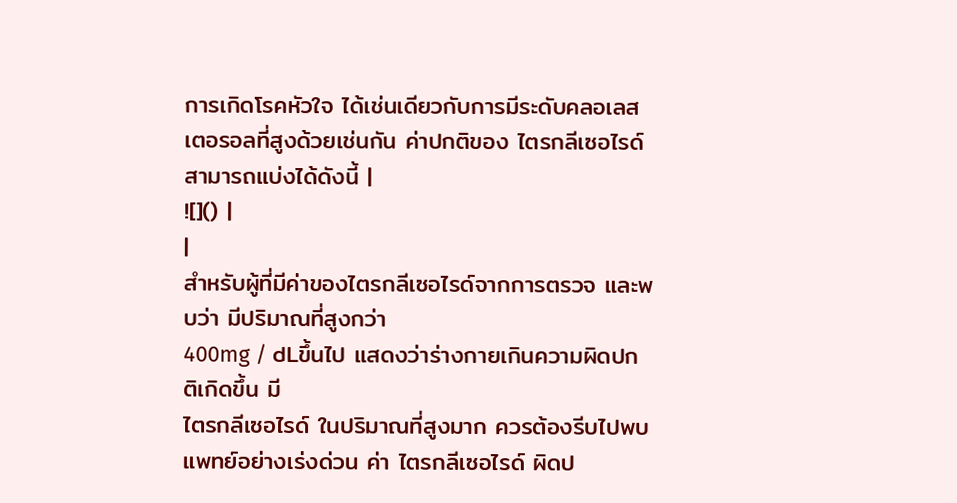การเกิดโรคหัวใจ ได้เช่นเดียวกับการมีระดับคลอเลสเตอรอลที่สูงด้วยเช่นกัน ค่าปกติของ ไตรกลีเซอไรด์ สามารถแบ่งได้ดังนี้ |
![]() |
|
สำหรับผู้ที่มีค่าของไตรกลีเซอไรด์จากการตรวจ และพบว่า มีปริมาณที่สูงกว่า
400mg / dLขึ้นไป แสดงว่าร่างกายเกินความผิดปกติเกิดขึ้น มี
ไตรกลีเซอไรด์ ในปริมาณที่สูงมาก ควรต้องรีบไปพบแพทย์อย่างเร่งด่วน ค่า ไตรกลีเซอไรด์ ผิดป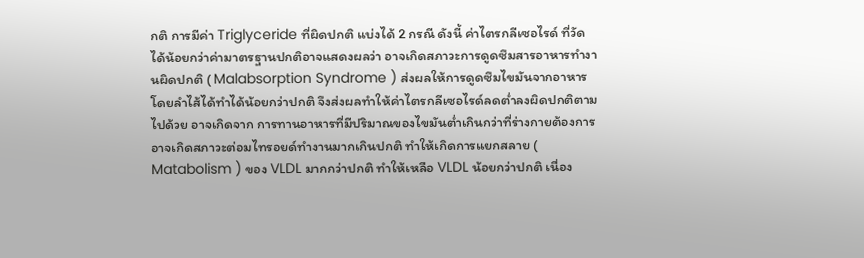กติ การมีค่า Triglyceride ที่ผิดปกติ แบ่งได้ 2 กรณี ดังนี้ ค่าไตรกลีเซอไรด์ ที่วัดได้น้อยกว่าค่ามาตรฐานปกติอาจแสดงผลว่า อาจเกิดสภาวะการดูดซึมสารอาหารทำงานผิดปกติ ( Malabsorption Syndrome ) ส่งผลให้การดูดซึมไขมันจากอาหาร โดยลำไส้ได้ทำได้น้อยกว่าปกติ จึงส่งผลทำให้ค่าไตรกลีเซอไรด์ลดต่ำลงผิดปกติตามไปด้วย อาจเกิดจาก การทานอาหารที่มีปริมาณของไขมันต่ำเกินกว่าที่ร่างกายต้องการ อาจเกิดสภาวะต่อมไทรอยด์ทำงานมากเกินปกติ ทำให้เกิดการแยกสลาย ( Matabolism ) ของ VLDL มากกว่าปกติ ทำให้เหลือ VLDL น้อยกว่าปกติ เนื่อง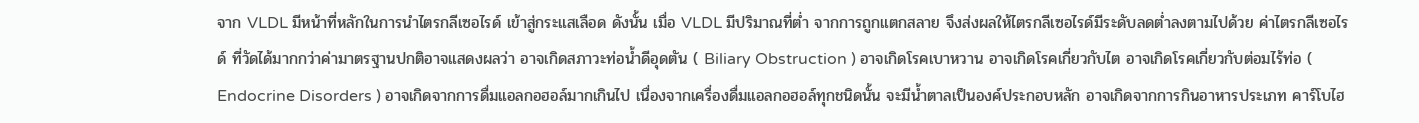จาก VLDL มีหน้าที่หลักในการนำไตรกลีเซอไรด์ เข้าสู่กระแสเลือด ดังนั้น เมื่อ VLDL มีปริมาณที่ต่ำ จากการถูกแตกสลาย จึงส่งผลให้ไตรกลีเซอไรด์มีระดับลดต่ำลงตามไปด้วย ค่าไตรกลีเซอไรด์ ที่วัดได้มากกว่าค่ามาตรฐานปกติอาจแสดงผลว่า อาจเกิดสภาวะท่อน้ำดีอุดตัน ( Biliary Obstruction ) อาจเกิดโรคเบาหวาน อาจเกิดโรคเกี่ยวกับไต อาจเกิดโรคเกี่ยวกับต่อมไร้ท่อ ( Endocrine Disorders ) อาจเกิดจากการดื่มแอลกอฮอล์มากเกินไป เนื่องจากเครื่องดื่มแอลกอฮอล์ทุกชนิดนั้น จะมีน้ำตาลเป็นองค์ประกอบหลัก อาจเกิดจากการกินอาหารประเภท คาร์โบไฮ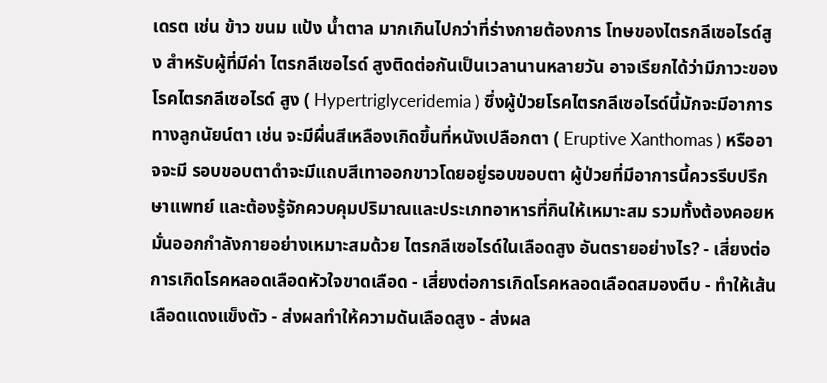เดรต เช่น ข้าว ขนม แป้ง น้ำตาล มากเกินไปกว่าที่ร่างกายต้องการ โทษของไตรกลีเซอไรด์สูง สำหรับผู้ที่มีค่า ไตรกลีเซอไรด์ สูงติดต่อกันเป็นเวลานานหลายวัน อาจเรียกได้ว่ามีภาวะของโรคไตรกลีเซอไรด์ สูง ( Hypertriglyceridemia ) ซึ่งผู้ป่วยโรคไตรกลีเซอไรด์นี้มักจะมีอาการทางลูกนัยน์ตา เช่น จะมีผื่นสีเหลืองเกิดขึ้นที่หนังเปลือกตา ( Eruptive Xanthomas ) หรืออาจจะมี รอบขอบตาดำจะมีแถบสีเทาออกขาวโดยอยู่รอบขอบตา ผู้ป่วยที่มีอาการนี้ควรรีบปรึกษาแพทย์ และต้องรู้จักควบคุมปริมาณและประเภทอาหารที่กินให้เหมาะสม รวมทั้งต้องคอยหมั่นออกกำลังกายอย่างเหมาะสมด้วย ไตรกลีเซอไรด์ในเลือดสูง อันตรายอย่างไร? - เสี่ยงต่อการเกิดโรคหลอดเลือดหัวใจขาดเลือด - เสี่ยงต่อการเกิดโรคหลอดเลือดสมองตีบ - ทำให้เส้นเลือดแดงแข็งตัว - ส่งผลทำให้ความดันเลือดสูง - ส่งผล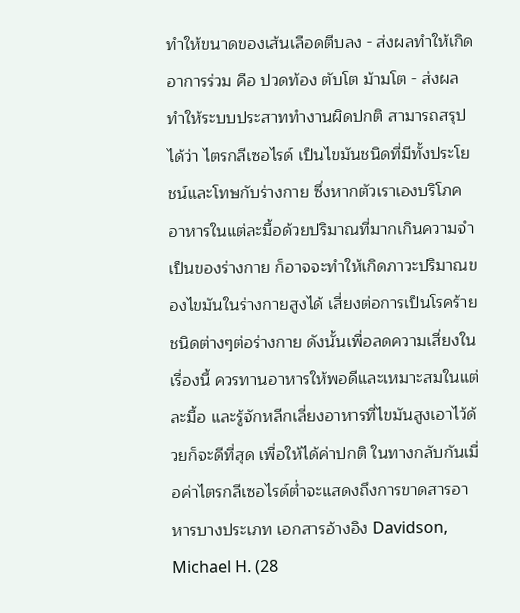ทำให้ขนาดของเส้นเลือดตีบลง - ส่งผลทำให้เกิดอาการร่วม คือ ปวดท้อง ตับโต ม้ามโต - ส่งผลทำให้ระบบประสาททำงานผิดปกติ สามารถสรุปได้ว่า ไตรกลีเซอไรด์ เป็นไขมันชนิดที่มีทั้งประโยชน์และโทษกับร่างกาย ซึ่งหากตัวเราเองบริโภคอาหารในแต่ละมื้อด้วยปริมาณที่มากเกินความจำเป็นของร่างกาย ก็อาจจะทำให้เกิดภาวะปริมาณของไขมันในร่างกายสูงได้ เสี่ยงต่อการเป็นโรคร้ายชนิดต่างๆต่อร่างกาย ดังนั้นเพื่อลดความเสี่ยงในเรื่องนี้ ควรทานอาหารให้พอดีและเหมาะสมในแต่ละมื้อ และรู้จักหลีกเลี่ยงอาหารที่ไขมันสูงเอาไว้ด้วยก็จะดีที่สุด เพื่อให้ได้ค่าปกติ ในทางกลับกันเมื่อค่าไตรกลีเซอไรด์ต่ำจะแสดงถึงการขาดสารอาหารบางประเภท เอกสารอ้างอิง Davidson, Michael H. (28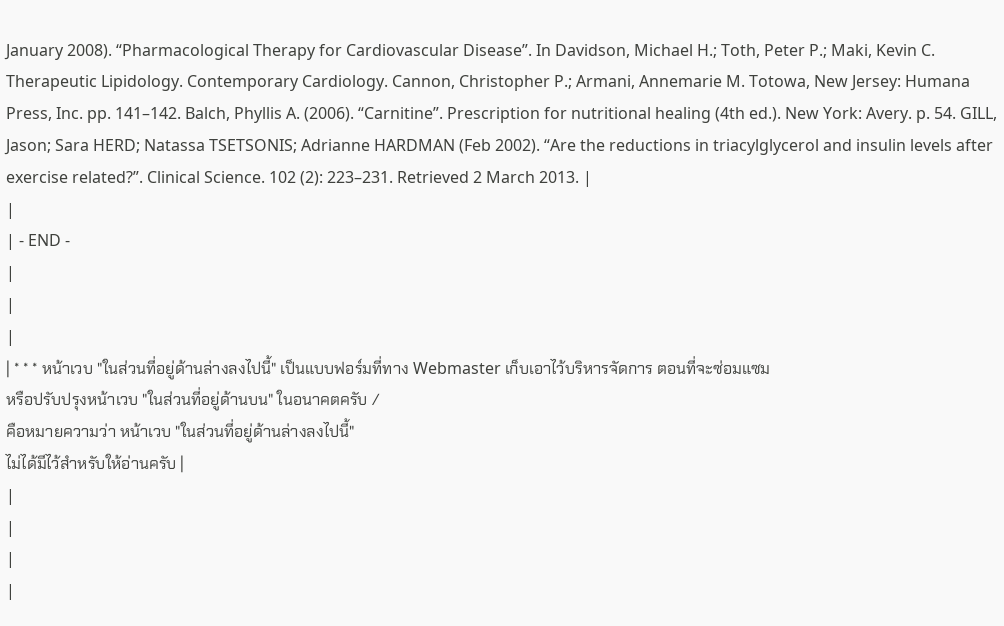January 2008). “Pharmacological Therapy for Cardiovascular Disease”. In Davidson, Michael H.; Toth, Peter P.; Maki, Kevin C. Therapeutic Lipidology. Contemporary Cardiology. Cannon, Christopher P.; Armani, Annemarie M. Totowa, New Jersey: Humana Press, Inc. pp. 141–142. Balch, Phyllis A. (2006). “Carnitine”. Prescription for nutritional healing (4th ed.). New York: Avery. p. 54. GILL, Jason; Sara HERD; Natassa TSETSONIS; Adrianne HARDMAN (Feb 2002). “Are the reductions in triacylglycerol and insulin levels after exercise related?”. Clinical Science. 102 (2): 223–231. Retrieved 2 March 2013. |
|
| - END -
|
|
|
| * * * หน้าเวบ "ในส่วนที่อยู่ด้านล่างลงไปนี้" เป็นแบบฟอร์มที่ทาง Webmaster เก็บเอาไว้บริหารจัดการ ตอนที่จะซ่อมแซม
หรือปรับปรุงหน้าเวบ "ในส่วนที่อยู่ด้านบน" ในอนาคตครับ /
คือหมายความว่า หน้าเวบ "ในส่วนที่อยู่ด้านล่างลงไปนี้"
ไม่ได้มีไว้สำหรับให้อ่านครับ |
|
|
|
|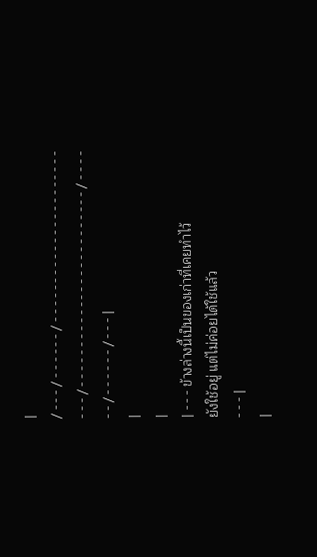|
/ - - - / - - - - - - / - - - - - - - - - - - - - - - - - - - - - - - - - / - - - - - - - - - - - - - - - - - - - - - - - - - / - - - - - - / - - - - - - / - - - |
|
|
| - - - ข้างล่างนี้เป็นของเก่าที่เคยทำไว้
ยังใช้อยู่ แต่ไม่ค่อยได้ใช้แล้ว
- - - |
|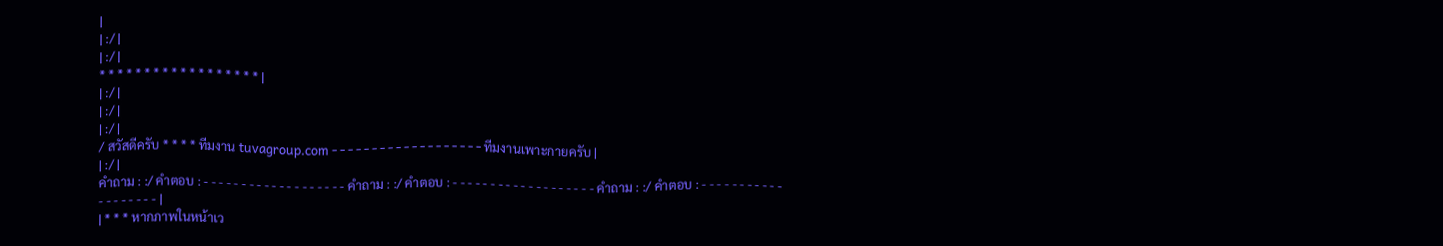|
| :/ |
| :/ |
* * * * * * * * * * * * * * * * * * |
| :/ |
| :/ |
| :/ |
/ สวัสดีครับ * * * * ทีมงาน tuvagroup.com - - - - - - - - - - - - - - - - - - - ทีมงานเพาะกายครับ |
| :/ |
คำถาม : :/ คำตอบ : - - - - - - - - - - - - - - - - - - - คำถาม : :/ คำตอบ : - - - - - - - - - - - - - - - - - - - คำถาม : :/ คำตอบ : - - - - - - - - - - - - - - - - - - - |
| * * * หากภาพในหน้าเว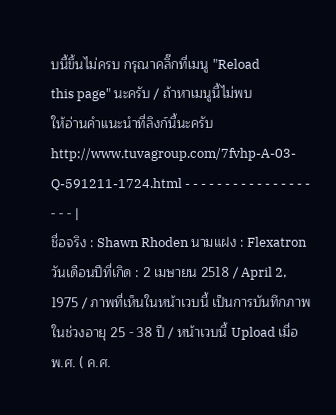บนี้ขึ้นไม่ครบ กรุณาคลิ๊กที่เมนู "Reload
this page" นะครับ / ถ้าหาเมนูนี้ไม่พบ
ให้อ่านคำแนะนำที่ลิงก์นี้นะครับ
http://www.tuvagroup.com/7fvhp-A-03-Q-591211-1724.html - - - - - - - - - - - - - - - - - - - |
ชื่อจริง : Shawn Rhoden นามแฝง : Flexatron วันเดือนปีที่เกิด : 2 เมษายน 2518 / April 2, 1975 / ภาพที่เห็นในหน้าเวบนี้ เป็นการบันทึกภาพในช่วงอายุ 25 - 38 ปี / หน้าเวบนี้ Upload เมื่อ พ.ศ. ( ค.ศ.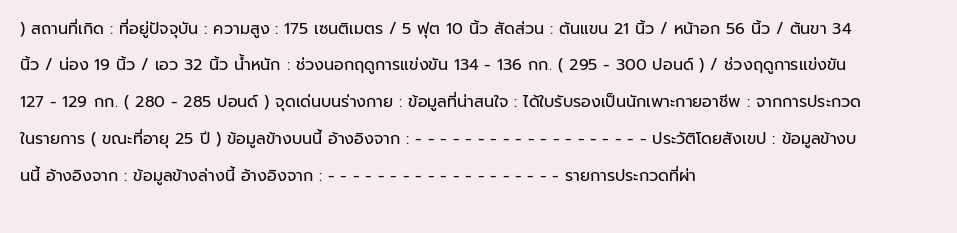) สถานที่เกิด : ที่อยู่ปัจจุบัน : ความสูง : 175 เซนติเมตร / 5 ฟุต 10 นิ้ว สัดส่วน : ต้นแขน 21 นิ้ว / หน้าอก 56 นิ้ว / ต้นขา 34 นิ้ว / น่อง 19 นิ้ว / เอว 32 นิ้ว น้ำหนัก : ช่วงนอกฤดูการแข่งขัน 134 - 136 กก. ( 295 - 300 ปอนด์ ) / ช่วงฤดูการแข่งขัน 127 - 129 กก. ( 280 - 285 ปอนด์ ) จุดเด่นบนร่างกาย : ข้อมูลที่น่าสนใจ : ได้ใบรับรองเป็นนักเพาะกายอาชีพ : จากการประกวดในรายการ ( ขณะที่อายุ 25 ปี ) ข้อมูลข้างบนนี้ อ้างอิงจาก : - - - - - - - - - - - - - - - - - - - ประวัติโดยสังเขป : ข้อมูลข้างบนนี้ อ้างอิงจาก : ข้อมูลข้างล่างนี้ อ้างอิงจาก : - - - - - - - - - - - - - - - - - - - รายการประกวดที่ผ่า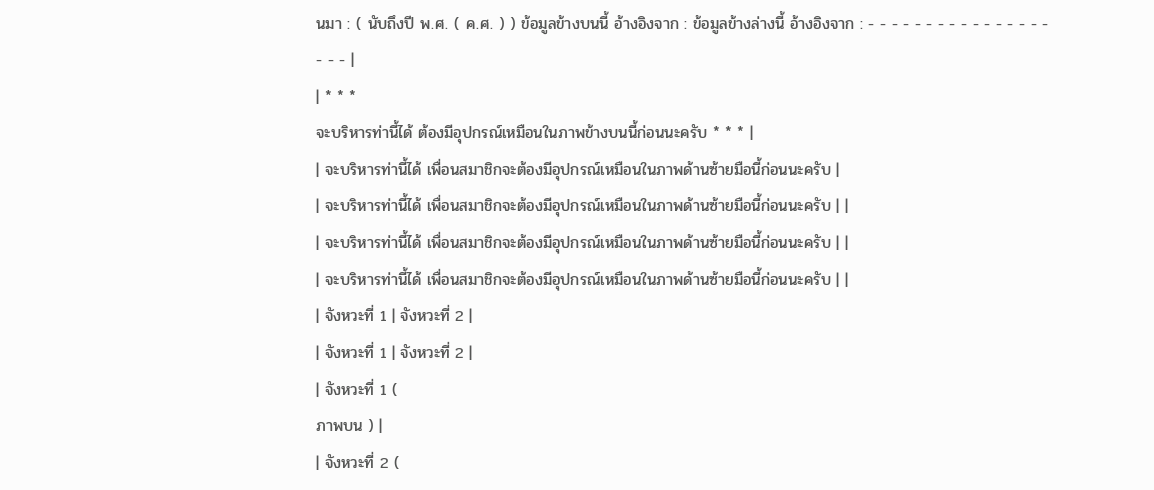นมา : ( นับถึงปี พ.ศ. ( ค.ศ. ) ) ข้อมูลข้างบนนี้ อ้างอิงจาก : ข้อมูลข้างล่างนี้ อ้างอิงจาก : - - - - - - - - - - - - - - - - - - - |
| * * *
จะบริหารท่านี้ได้ ต้องมีอุปกรณ์เหมือนในภาพข้างบนนี้ก่อนนะครับ * * * |
| จะบริหารท่านี้ได้ เพื่อนสมาชิกจะต้องมีอุปกรณ์เหมือนในภาพด้านซ้ายมือนี้ก่อนนะครับ |
| จะบริหารท่านี้ได้ เพื่อนสมาชิกจะต้องมีอุปกรณ์เหมือนในภาพด้านซ้ายมือนี้ก่อนนะครับ | |
| จะบริหารท่านี้ได้ เพื่อนสมาชิกจะต้องมีอุปกรณ์เหมือนในภาพด้านซ้ายมือนี้ก่อนนะครับ | |
| จะบริหารท่านี้ได้ เพื่อนสมาชิกจะต้องมีอุปกรณ์เหมือนในภาพด้านซ้ายมือนี้ก่อนนะครับ | |
| จังหวะที่ 1 | จังหวะที่ 2 |
| จังหวะที่ 1 | จังหวะที่ 2 |
| จังหวะที่ 1 (
ภาพบน ) |
| จังหวะที่ 2 (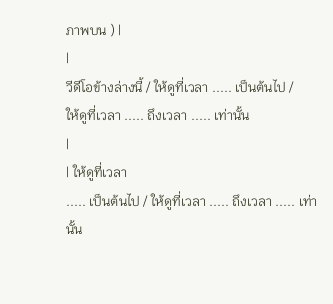ภาพบน ) |
|
วีดีโอข้างล่างนี้ / ให้ดูที่เวลา ..... เป็นต้นไป /
ให้ดูที่เวลา ..... ถึงเวลา ..... เท่านั้น
|
| ให้ดูที่เวลา
..... เป็นต้นไป / ให้ดูที่เวลา ..... ถึงเวลา ..... เท่านั้น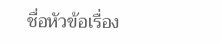ชื่อหัวข้อเรื่อง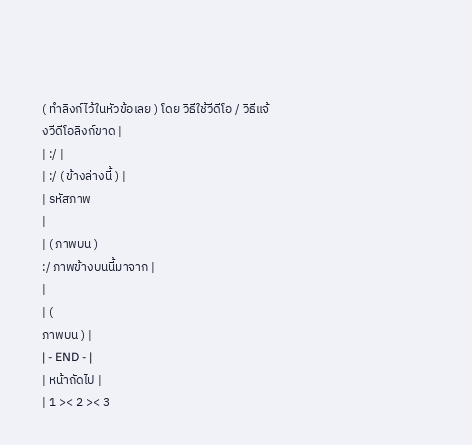( ทำลิงก์ไว้ในหัวข้อเลย ) โดย วิธีใช้วีดีโอ / วิธีแจ้งวีดีโอลิงก์ขาด |
| :/ |
| :/ ( ข้างล่างนี้ ) |
| รหัสภาพ
|
| ( ภาพบน )
:/ ภาพข้างบนนี้มาจาก |
|
| (
ภาพบน ) |
| - END - |
| หน้าถัดไป |
| 1 >< 2 >< 3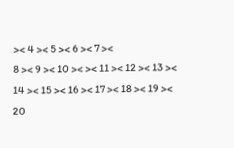>< 4 >< 5 >< 6 >< 7 ><
8 >< 9 >< 10 >< >< 11 >< 12 >< 13 >< 14 >< 15 >< 16 >< 17 >< 18 >< 19 >< 20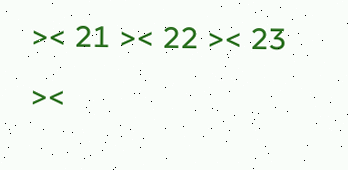>< 21 >< 22 >< 23 ><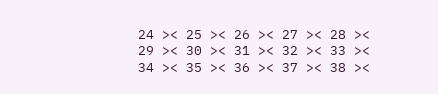24 >< 25 >< 26 >< 27 >< 28 >< 29 >< 30 >< 31 >< 32 >< 33 >< 34 >< 35 >< 36 >< 37 >< 38 ><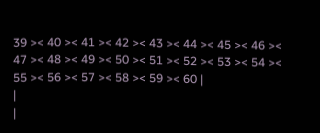39 >< 40 >< 41 >< 42 >< 43 >< 44 >< 45 >< 46 >< 47 >< 48 >< 49 >< 50 >< 51 >< 52 >< 53 >< 54 >< 55 >< 56 >< 57 >< 58 >< 59 >< 60 |
|
|